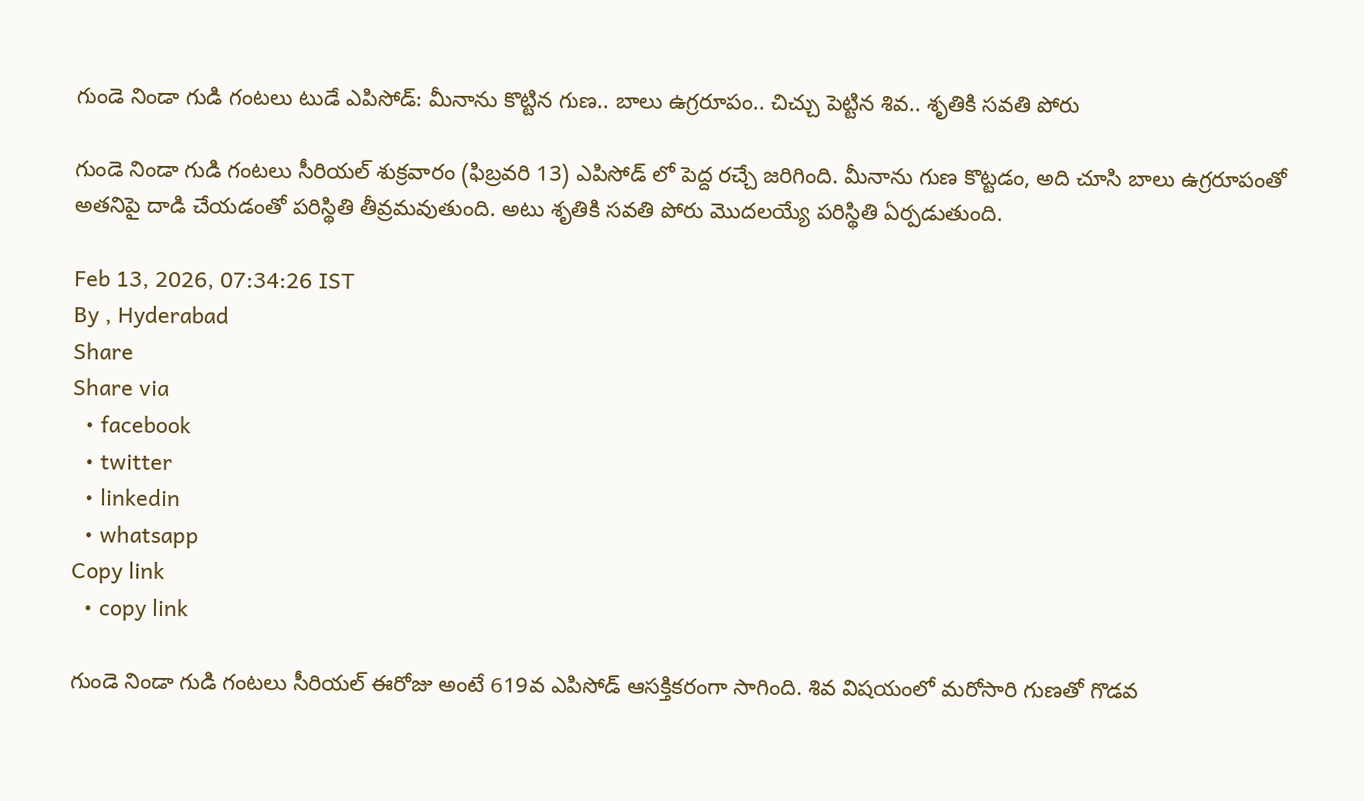గుండె నిండా గుడి గంటలు టుడే ఎపిసోడ్: మీనాను కొట్టిన గుణ.. బాలు ఉగ్రరూపం.. చిచ్చు పెట్టిన శివ.. శృతికి సవతి పోరు

గుండె నిండా గుడి గంటలు సీరియల్ శుక్రవారం (ఫిబ్రవరి 13) ఎపిసోడ్ లో పెద్ద రచ్చే జరిగింది. మీనాను గుణ కొట్టడం, అది చూసి బాలు ఉగ్రరూపంతో అతనిపై దాడి చేయడంతో పరిస్థితి తీవ్రమవుతుంది. అటు శృతికి సవతి పోరు మొదలయ్యే పరిస్థితి ఏర్పడుతుంది.

Feb 13, 2026, 07:34:26 IST
By , Hyderabad
Share
Share via
  • facebook
  • twitter
  • linkedin
  • whatsapp
Copy link
  • copy link

గుండె నిండా గుడి గంటలు సీరియల్ ఈరోజు అంటే 619వ ఎపిసోడ్ ఆసక్తికరంగా సాగింది. శివ విషయంలో మరోసారి గుణతో గొడవ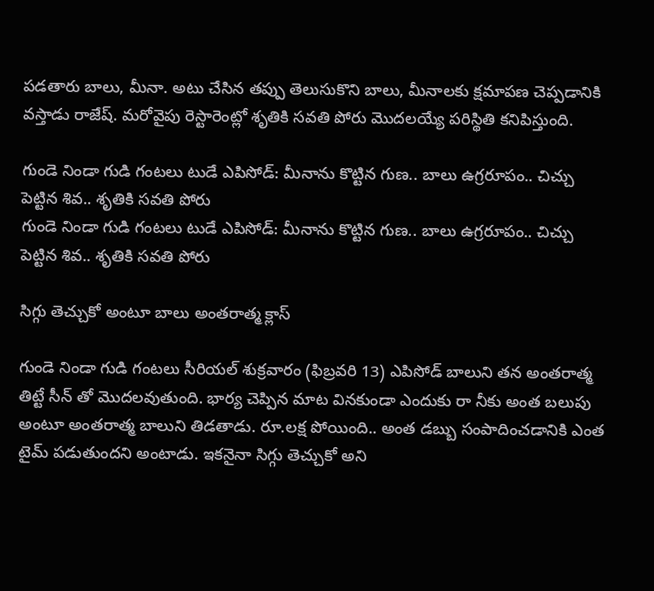పడతారు బాలు, మీనా. అటు చేసిన తప్పు తెలుసుకొని బాలు, మీనాలకు క్షమాపణ చెప్పడానికి వస్తాడు రాజేష్. మరోవైపు రెస్టారెంట్లో శృతికి సవతి పోరు మొదలయ్యే పరిస్థితి కనిపిస్తుంది.

గుండె నిండా గుడి గంటలు టుడే ఎపిసోడ్: మీనాను కొట్టిన గుణ.. బాలు ఉగ్రరూపం.. చిచ్చు పెట్టిన శివ.. శృతికి సవతి పోరు
గుండె నిండా గుడి గంటలు టుడే ఎపిసోడ్: మీనాను కొట్టిన గుణ.. బాలు ఉగ్రరూపం.. చిచ్చు పెట్టిన శివ.. శృతికి సవతి పోరు

సిగ్గు తెచ్చుకో అంటూ బాలు అంతరాత్మ క్లాస్

గుండె నిండా గుడి గంటలు సీరియల్ శుక్రవారం (ఫిబ్రవరి 13) ఎపిసోడ్ బాలుని తన అంతరాత్మ తిట్టే సీన్ తో మొదలవుతుంది. భార్య చెప్పిన మాట వినకుండా ఎందుకు రా నీకు అంత బలుపు అంటూ అంతరాత్మ బాలుని తిడతాడు. రూ.లక్ష పోయింది.. అంత డబ్బు సంపాదించడానికి ఎంత టైమ్ పడుతుందని అంటాడు. ఇకనైనా సిగ్గు తెచ్చుకో అని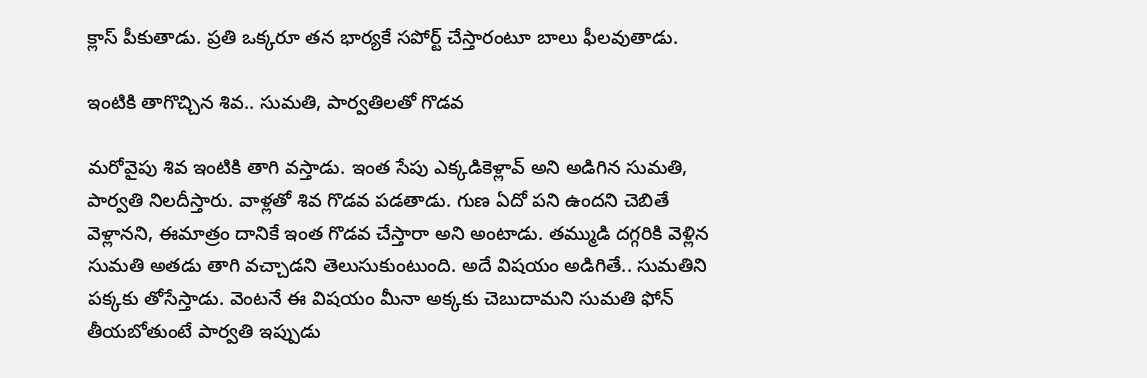క్లాస్ పీకుతాడు. ప్రతి ఒక్కరూ తన భార్యకే సపోర్ట్ చేస్తారంటూ బాలు ఫీలవుతాడు.

ఇంటికి తాగొచ్చిన శివ.. సుమతి, పార్వతిలతో గొడవ

మరోవైపు శివ ఇంటికి తాగి వస్తాడు. ఇంత సేపు ఎక్కడికెళ్లావ్ అని అడిగిన సుమతి, పార్వతి నిలదీస్తారు. వాళ్లతో శివ గొడవ పడతాడు. గుణ ఏదో పని ఉందని చెబితే వెళ్లానని, ఈమాత్రం దానికే ఇంత గొడవ చేస్తారా అని అంటాడు. తమ్ముడి దగ్గరికి వెళ్లిన సుమతి అతడు తాగి వచ్చాడని తెలుసుకుంటుంది. అదే విషయం అడిగితే.. సుమతిని పక్కకు తోసేస్తాడు. వెంటనే ఈ విషయం మీనా అక్కకు చెబుదామని సుమతి ఫోన్ తీయబోతుంటే పార్వతి ఇప్పుడు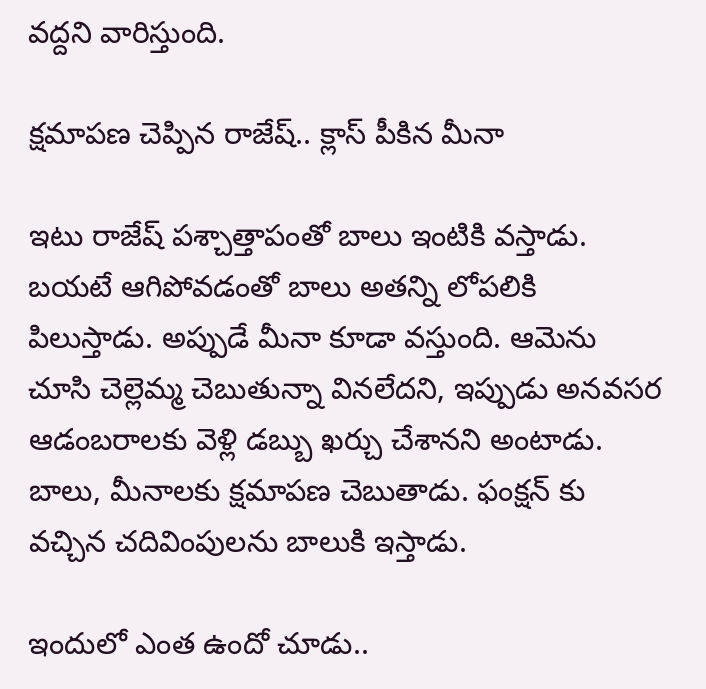వద్దని వారిస్తుంది.

క్షమాపణ చెప్పిన రాజేష్.. క్లాస్ పీకిన మీనా

ఇటు రాజేష్ పశ్చాత్తాపంతో బాలు ఇంటికి వస్తాడు. బయటే ఆగిపోవడంతో బాలు అతన్ని లోపలికి పిలుస్తాడు. అప్పుడే మీనా కూడా వస్తుంది. ఆమెను చూసి చెల్లెమ్మ చెబుతున్నా వినలేదని, ఇప్పుడు అనవసర ఆడంబరాలకు వెళ్లి డబ్బు ఖర్చు చేశానని అంటాడు. బాలు, మీనాలకు క్షమాపణ చెబుతాడు. ఫంక్షన్ కు వచ్చిన చదివింపులను బాలుకి ఇస్తాడు.

ఇందులో ఎంత ఉందో చూడు..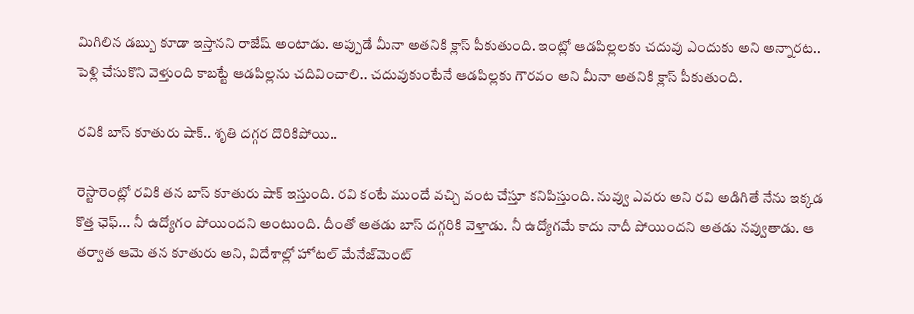మిగిలిన డబ్బు కూడా ఇస్తానని రాజేష్ అంటాడు. అప్పుడే మీనా అతనికి క్లాస్ పీకుతుంది. ఇంట్లో ఆడపిల్లలకు చదువు ఎందుకు అని అన్నారట.. పెళ్లి చేసుకొని వెళ్తుంది కాబట్టే ఆడపిల్లను చదివించాలి.. చదువుకుంటేనే ఆడపిల్లకు గౌరవం అని మీనా అతనికి క్లాస్ పీకుతుంది.

రవికి బాస్ కూతురు షాక్.. శృతి దగ్గర దొరికిపోయి..

రెస్టారెంట్లో రవికి తన బాస్ కూతురు షాక్ ఇస్తుంది. రవి కంటే ముందే వచ్చి వంట చేస్తూ కనిపిస్తుంది. నువ్వు ఎవరు అని రవి అడిగితే నేను ఇక్కడ కొత్త ఛెఫ్... నీ ఉద్యోగం పోయిందని అంటుంది. దీంతో అతడు బాస్ దగ్గరికి వెళ్తాడు. నీ ఉద్యోగమే కాదు నాదీ పోయిందని అతడు నవ్వుతాడు. ఆ తర్వాత ఆమె తన కూతురు అని, విదేశాల్లో హోటల్ మేనేజ్‌మెంట్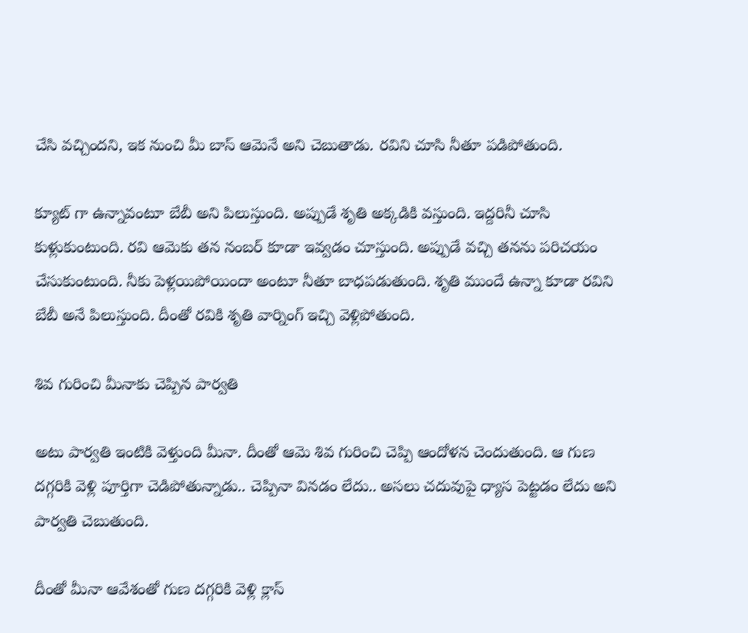చేసి వచ్చిందని, ఇక నుంచి మీ బాస్ ఆమెనే అని చెబుతాడు. రవిని చూసి నీతూ పడిపోతుంది.

క్యూట్ గా ఉన్నావంటూ బేబీ అని పిలుస్తుంది. అప్పుడే శృతి అక్కడికి వస్తుంది. ఇద్దరినీ చూసి కుళ్లుకుంటుంది. రవి ఆమెకు తన నంబర్ కూడా ఇవ్వడం చూస్తుంది. అప్పుడే వచ్చి తనను పరిచయం చేసుకుంటుంది. నీకు పెళ్లయిపోయిందా అంటూ నీతూ బాధపడుతుంది. శృతి ముందే ఉన్నా కూడా రవిని బేబీ అనే పిలుస్తుంది. దీంతో రవికి శృతి వార్నింగ్ ఇచ్చి వెళ్లిపోతుంది.

శివ గురించి మీనాకు చెప్పిన పార్వతి

అటు పార్వతి ఇంటికి వెళ్తుంది మీనా. దీంతో ఆమె శివ గురించి చెప్పి ఆందోళన చెందుతుంది. ఆ గుణ దగ్గరికి వెళ్లి పూర్తిగా చెడిపోతున్నాడు.. చెప్పినా వినడం లేదు.. అసలు చదువుపై ధ్యాస పెట్టడం లేదు అని పార్వతి చెబుతుంది.

దీంతో మీనా ఆవేశంతో గుణ దగ్గరికి వెళ్లి క్లాస్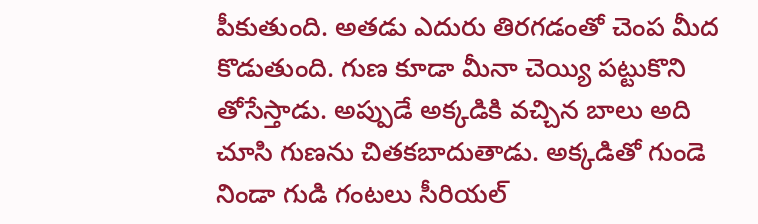పీకుతుంది. అతడు ఎదురు తిరగడంతో చెంప మీద కొడుతుంది. గుణ కూడా మీనా చెయ్యి పట్టుకొని తోసేస్తాడు. అప్పుడే అక్కడికి వచ్చిన బాలు అది చూసి గుణను చితకబాదుతాడు. అక్కడితో గుండె నిండా గుడి గంటలు సీరియల్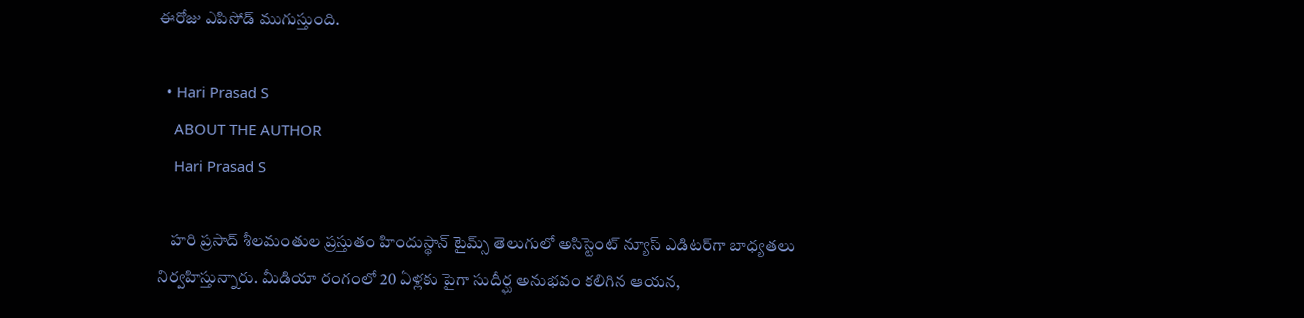ఈరోజు ఎపిసోడ్ ముగుస్తుంది.

  • Hari Prasad S
    ABOUT THE AUTHOR
    Hari Prasad S

    హరి ప్రసాద్ శీలమంతుల ప్రస్తుతం హిందుస్థాన్ టైమ్స్ తెలుగులో అసిస్టెంట్ న్యూస్ ఎడిటర్‌గా బాధ్యతలు నిర్వహిస్తున్నారు. మీడియా రంగంలో 20 ఏళ్లకు పైగా సుదీర్ఘ అనుభవం కలిగిన ఆయన,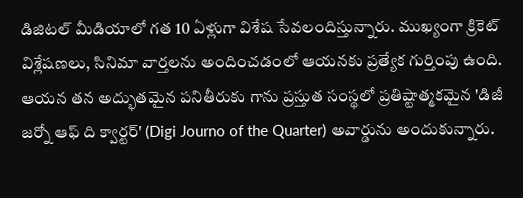డిజిటల్ మీడియాలో గత 10 ఏళ్లుగా విశేష సేవలందిస్తున్నారు. ముఖ్యంగా క్రికెట్ విశ్లేషణలు, సినిమా వార్తలను అందించడంలో ఆయనకు ప్రత్యేక గుర్తింపు ఉంది. ఆయన తన అద్భుతమైన పనితీరుకు గాను ప్రస్తుత సంస్థలో ప్రతిష్టాత్మకమైన 'డిజీ జర్నో ఆఫ్ ది క్వార్టర్' (Digi Journo of the Quarter) అవార్డును అందుకున్నారు.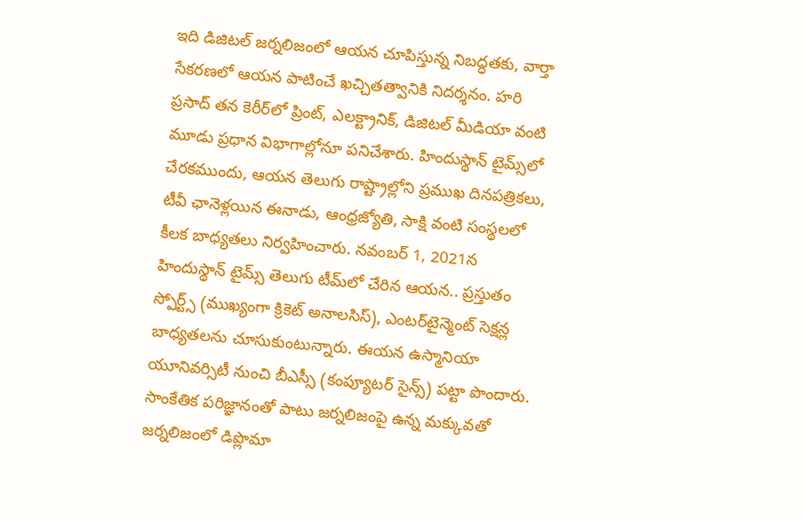ఇది డిజిటల్ జర్నలిజంలో ఆయన చూపిస్తున్న నిబద్ధతకు, వార్తా సేకరణలో ఆయన పాటించే ఖచ్చితత్వానికి నిదర్శనం. హరి ప్రసాద్ తన కెరీర్‌లో ప్రింట్, ఎలక్ట్రానిక్, డిజిటల్ మీడియా వంటి మూడు ప్రధాన విభాగాల్లోనూ పనిచేశారు. హిందుస్థాన్ టైమ్స్‌లో చేరకముందు, ఆయన తెలుగు రాష్ట్రాల్లోని ప్రముఖ దినపత్రికలు, టీవీ ఛానెళ్లయిన ఈనాడు, ఆంధ్రజ్యోతి, సాక్షి వంటి సంస్థలలో కీలక బాధ్యతలు నిర్వహించారు. నవంబర్ 1, 2021న హిందుస్థాన్ టైమ్స్ తెలుగు టీమ్‌లో చేరిన ఆయన.. ప్రస్తుతం స్పోర్ట్స్ (ముఖ్యంగా క్రికెట్ అనాలసిస్), ఎంటర్‌టైన్మెంట్ సెక్షన్ల బాధ్యతలను చూసుకుంటున్నారు. ఈయన ఉస్మానియా యూనివర్సిటీ నుంచి బీఎస్సీ (కంప్యూటర్ సైన్స్) పట్టా పొందారు. సాంకేతిక పరిజ్ఞానంతో పాటు జర్నలిజంపై ఉన్న మక్కువతో జర్నలిజంలో డిప్లొమా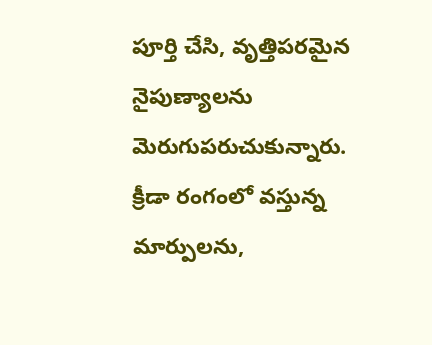పూర్తి చేసి, వృత్తిపరమైన నైపుణ్యాలను మెరుగుపరుచుకున్నారు. క్రీడా రంగంలో వస్తున్న మార్పులను,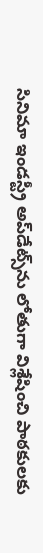సినిమా ఇండస్ట్రీ అప్‌డేట్స్‌ను లోతుగా విశ్లేషించి పాఠకులకు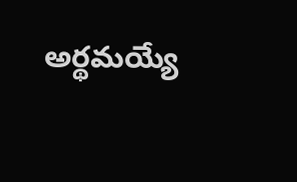అర్థమయ్యే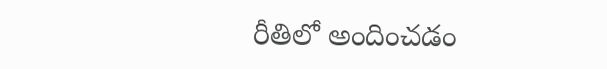రీతిలో అందించడం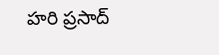హరి ప్రసాద్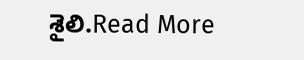శైలి.Read More